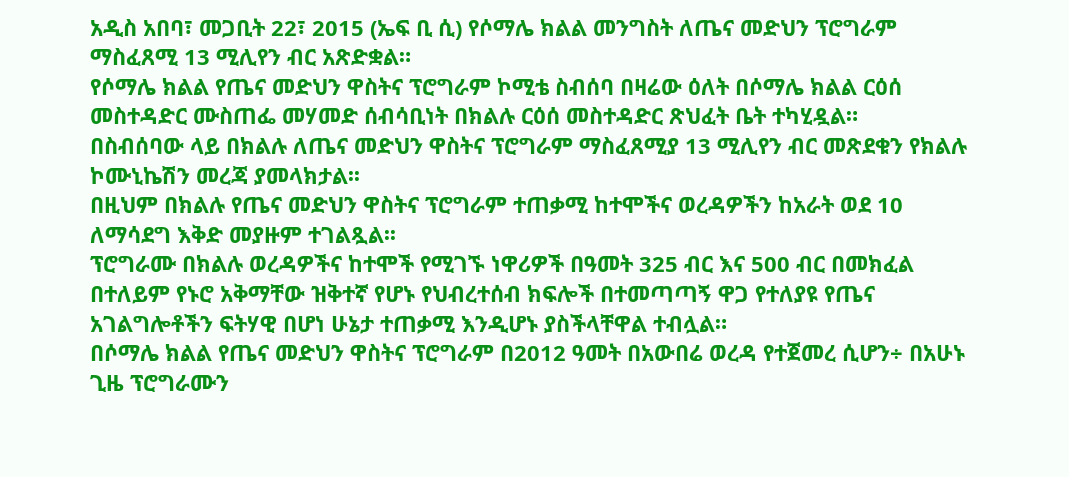አዲስ አበባ፣ መጋቢት 22፣ 2015 (ኤፍ ቢ ሲ) የሶማሌ ክልል መንግስት ለጤና መድህን ፕሮግራም ማስፈጸሚ 13 ሚሊየን ብር አጽድቋል።
የሶማሌ ክልል የጤና መድህን ዋስትና ፕሮግራም ኮሚቴ ስብሰባ በዛሬው ዕለት በሶማሌ ክልል ርዕሰ መስተዳድር ሙስጠፌ መሃመድ ሰብሳቢነት በክልሉ ርዕሰ መስተዳድር ጽህፈት ቤት ተካሂዷል።
በስብሰባው ላይ በክልሉ ለጤና መድህን ዋስትና ፕሮግራም ማስፈጸሚያ 13 ሚሊየን ብር መጽደቁን የክልሉ ኮሙኒኬሽን መረጃ ያመላክታል፡፡
በዚህም በክልሉ የጤና መድህን ዋስትና ፕሮግራም ተጠቃሚ ከተሞችና ወረዳዎችን ከአራት ወደ 10 ለማሳደግ እቅድ መያዙም ተገልጿል፡፡
ፕሮግራሙ በክልሉ ወረዳዎችና ከተሞች የሚገኙ ነዋሪዎች በዓመት 325 ብር እና 500 ብር በመክፈል በተለይም የኑሮ አቅማቸው ዝቅተኛ የሆኑ የህብረተሰብ ክፍሎች በተመጣጣኝ ዋጋ የተለያዩ የጤና አገልግሎቶችን ፍትሃዊ በሆነ ሁኔታ ተጠቃሚ እንዲሆኑ ያስችላቸዋል ተብሏል።
በሶማሌ ክልል የጤና መድህን ዋስትና ፕሮግራም በ2012 ዓመት በአውበሬ ወረዳ የተጀመረ ሲሆን÷ በአሁኑ ጊዜ ፕሮግራሙን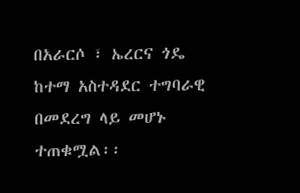በአራርሶ ፣ ኤረርና ጎዴ ከተማ አስተዳደር ተግባራዊ በመደረግ ላይ መሆኑ ተጠቁሟል፡፡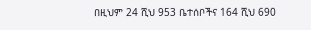በዚህም 24 ሺህ 953 ቤተሰቦችና 164 ሺህ 690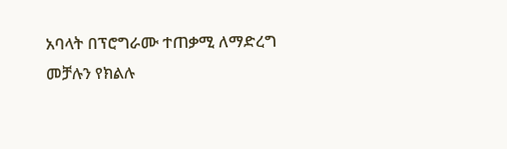አባላት በፕሮግራሙ ተጠቃሚ ለማድረግ መቻሉን የክልሉ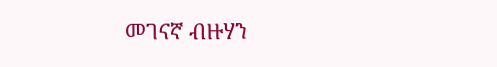መገናኛ ብዙሃን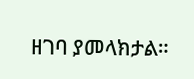ዘገባ ያመላክታል።